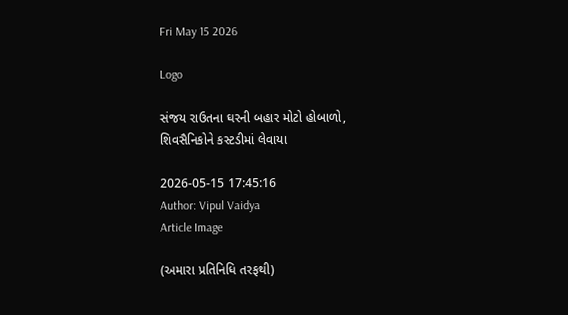Fri May 15 2026

Logo

સંજય રાઉતના ઘરની બહાર મોટો હોબાળો, શિવસૈનિકોને કસ્ટડીમાં લેવાયા

2026-05-15 17:45:16
Author: Vipul Vaidya
Article Image

(અમારા પ્રતિનિધિ તરફથી)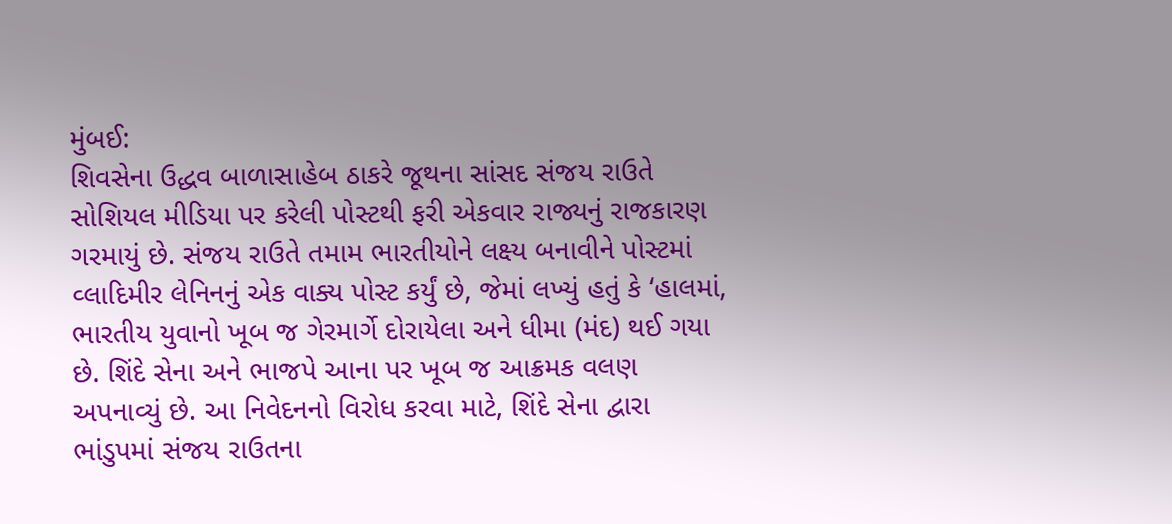મુંબઈ:
શિવસેના ઉદ્ધવ બાળાસાહેબ ઠાકરે જૂથના સાંસદ સંજય રાઉતે સોશિયલ મીડિયા પર કરેલી પોસ્ટથી ફરી એકવાર રાજ્યનું રાજકારણ ગરમાયું છે. સંજય રાઉતે તમામ ભારતીયોને લક્ષ્ય બનાવીને પોસ્ટમાં વ્લાદિમીર લેનિનનું એક વાક્ય પોસ્ટ કર્યું છે, જેમાં લખ્યું હતું કે ‘હાલમાં, ભારતીય યુવાનો ખૂબ જ ગેરમાર્ગે દોરાયેલા અને ધીમા (મંદ) થઈ ગયા છે. શિંદે સેના અને ભાજપે આના પર ખૂબ જ આક્રમક વલણ અપનાવ્યું છે. આ નિવેદનનો વિરોધ કરવા માટે, શિંદે સેના દ્વારા ભાંડુપમાં સંજય રાઉતના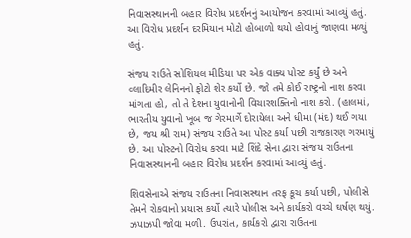નિવાસસ્થાનની બહાર વિરોધ પ્રદર્શનનું આયોજન કરવામાં આવ્યું હતું. આ વિરોધ પ્રદર્શન દરમિયાન મોટો હોબાળો થયો હોવાનું જાણવા મળ્યું હતું.

સંજય રાઉતે સોશિયલ મીડિયા પર એક વાક્ય પોસ્ટ કર્યું છે અને વ્લાદિમીર લેનિનનો ફોટો શેર કર્યો છે. જો તમે કોઈ રાષ્ટ્રનો નાશ કરવા માંગતા હો, તો તે દેશના યુવાનોની વિચારશક્તિનો નાશ કરો. (હાલમાં, ભારતીય યુવાનો ખૂબ જ ગેરમાર્ગે દોરાયેલા અને ધીમા (મંદ) થઈ ગયા છે, જય શ્રી રામ) સંજય રાઉતે આ પોસ્ટ કર્યા પછી રાજકારણ ગરમાયું છે. આ પોસ્ટનો વિરોધ કરવા માટે શિંદે સેના દ્વારા સંજય રાઉતના નિવાસસ્થાનની બહાર વિરોધ પ્રદર્શન કરવામાં આવ્યું હતું.

શિવસેનાએ સંજય રાઉતના નિવાસસ્થાન તરફ કૂચ કર્યા પછી, પોલીસે તેમને રોકવાનો પ્રયાસ કર્યો ત્યારે પોલીસ અને કાર્યકરો વચ્ચે ઘર્ષણ થયું. ઝપાઝપી જોવા મળી. ઉપરાંત, કાર્યકરો દ્વારા રાઉતના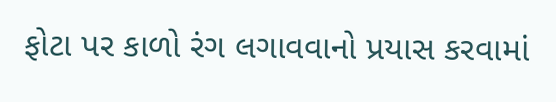ફોટા પર કાળો રંગ લગાવવાનો પ્રયાસ કરવામાં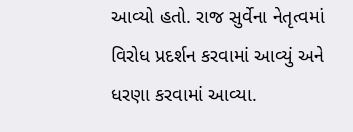આવ્યો હતો. રાજ સુર્વેના નેતૃત્વમાં વિરોધ પ્રદર્શન કરવામાં આવ્યું અને ધરણા કરવામાં આવ્યા.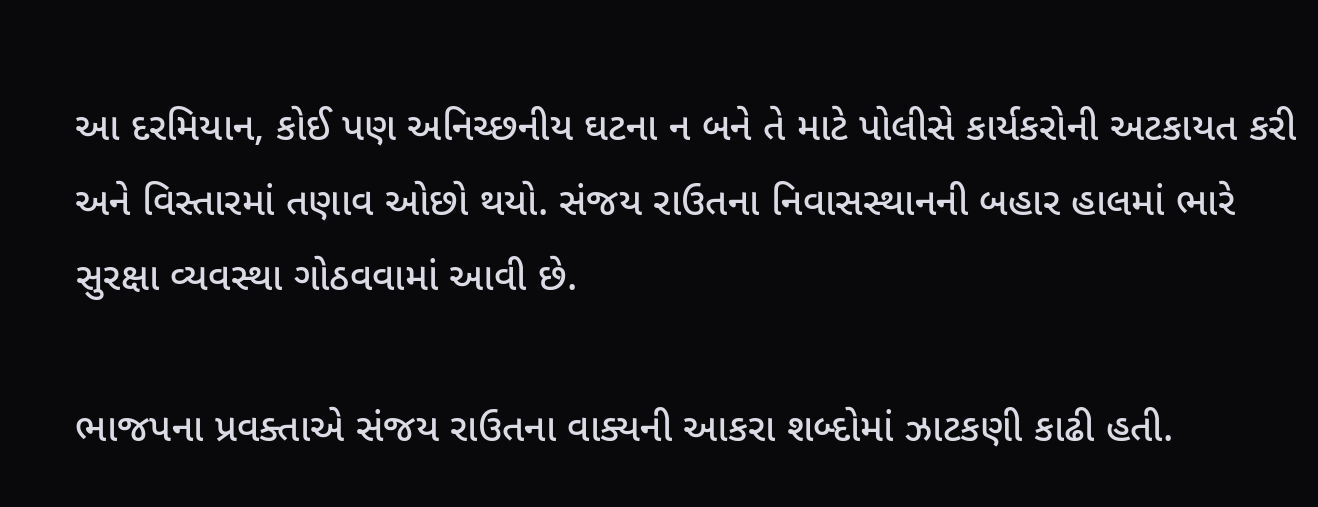આ દરમિયાન, કોઈ પણ અનિચ્છનીય ઘટના ન બને તે માટે પોલીસે કાર્યકરોની અટકાયત કરી અને વિસ્તારમાં તણાવ ઓછો થયો. સંજય રાઉતના નિવાસસ્થાનની બહાર હાલમાં ભારે સુરક્ષા વ્યવસ્થા ગોઠવવામાં આવી છે.

ભાજપના પ્રવક્તાએ સંજય રાઉતના વાક્યની આકરા શબ્દોમાં ઝાટકણી કાઢી હતી.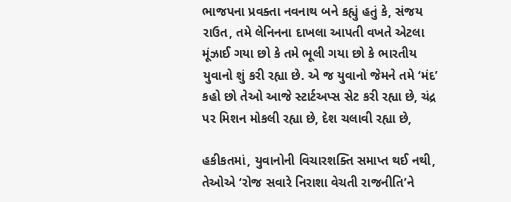ભાજપના પ્રવક્તા નવનાથ બને કહ્યું હતું કે, સંજય રાઉત, તમે લેનિનના દાખલા આપતી વખતે એટલા મૂંઝાઈ ગયા છો કે તમે ભૂલી ગયા છો કે ભારતીય યુવાનો શું કરી રહ્યા છે. એ જ યુવાનો જેમને તમે ‘મંદ’ કહો છો તેઓ આજે સ્ટાર્ટઅપ્સ સેટ કરી રહ્યા છે, ચંદ્ર પર મિશન મોકલી રહ્યા છે, દેશ ચલાવી રહ્યા છે,

હકીકતમાં, યુવાનોની વિચારશક્તિ સમાપ્ત થઈ નથી, તેઓએ ‘રોજ સવારે નિરાશા વેચતી રાજનીતિ’ને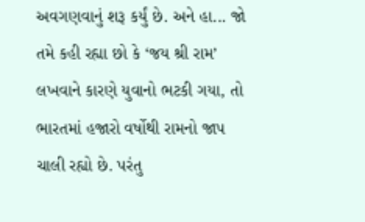અવગણવાનું શરૂ કર્યું છે. અને હા... જો તમે કહી રહ્યા છો કે ‘જય શ્રી રામ’ લખવાને કારણે યુવાનો ભટકી ગયા, તો ભારતમાં હજારો વર્ષોથી રામનો જાપ ચાલી રહ્યો છે. પરંતુ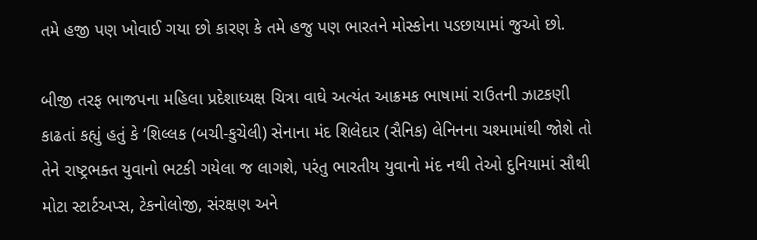તમે હજી પણ ખોવાઈ ગયા છો કારણ કે તમે હજુ પણ ભારતને મોસ્કોના પડછાયામાં જુઓ છો.

બીજી તરફ ભાજપના મહિલા પ્રદેશાધ્યક્ષ ચિત્રા વાઘે અત્યંત આક્રમક ભાષામાં રાઉતની ઝાટકણી કાઢતાં કહ્યું હતું કે ‘શિલ્લક (બચી-કુચેલી) સેનાના મંદ શિલેદાર (સૈનિક) લેનિનના ચશ્મામાંથી જોશે તો તેને રાષ્ટ્રભક્ત યુવાનો ભટકી ગયેલા જ લાગશે, પરંતુ ભારતીય યુવાનો મંદ નથી તેઓ દુનિયામાં સૌથી મોટા સ્ટાર્ટઅપ્સ, ટેકનોલોજી, સંરક્ષણ અને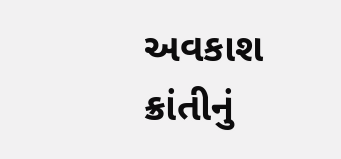અવકાશ ક્રાંતીનું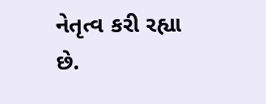નેતૃત્વ કરી રહ્યા છે.